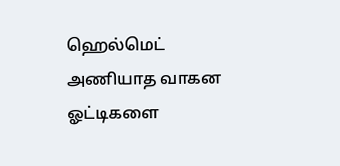ஹெல்மெட் அணியாத வாகன ஓட்டிகளை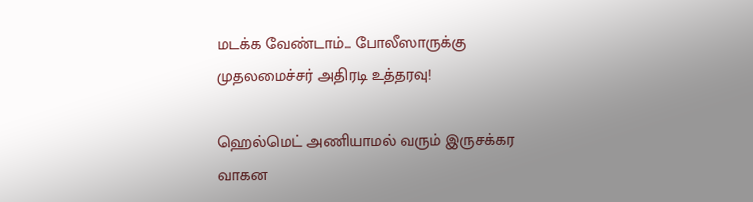மடக்க வேண்டாம்... போலீஸாருக்கு முதலமைச்சர் அதிரடி உத்தரவு!

ஹெல்மெட் அணியாமல் வரும் இருசக்கர வாகன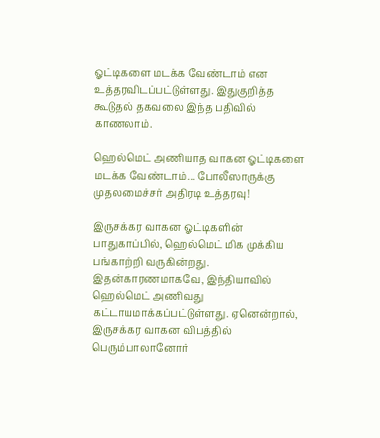ஓட்டிகளை மடக்க வேண்டாம் என உத்தரவிடப்பட்டுள்ளது. இதுகுறித்த கூடுதல் தகவலை இந்த பதிவில் காணலாம்.

ஹெல்மெட் அணியாத வாகன ஓட்டிகளை மடக்க வேண்டாம்... போலீஸாருக்கு முதலமைச்சர் அதிரடி உத்தரவு!

இருசக்கர வாகன ஓட்டிகளின் பாதுகாப்பில், ஹெல்மெட் மிக முக்கிய பங்காற்றி வருகின்றது. இதன்காரணமாகவே, இந்தியாவில் ஹெல்மெட் அணிவது கட்டாயமாக்கப்பட்டுள்ளது. ஏனென்றால், இருசக்கர வாகன விபத்தில் பெரும்பாலானோர்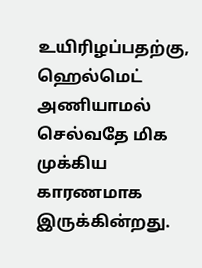உயிரிழப்பதற்கு, ஹெல்மெட் அணியாமல் செல்வதே மிக முக்கிய காரணமாக இருக்கின்றது.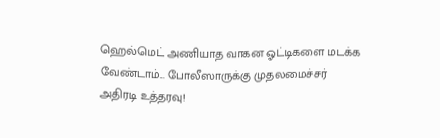ஹெல்மெட் அணியாத வாகன ஓட்டிகளை மடக்க வேண்டாம்... போலீஸாருக்கு முதலமைச்சர் அதிரடி உத்தரவு!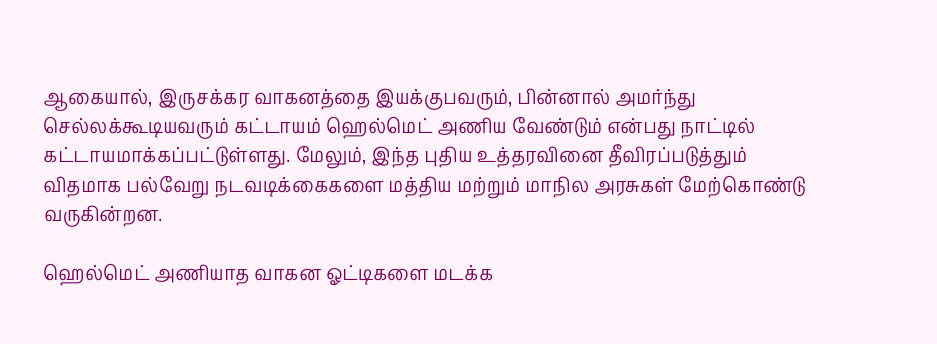ஆகையால், இருசக்கர வாகனத்தை இயக்குபவரும், பின்னால் அமர்ந்து செல்லக்கூடியவரும் கட்டாயம் ஹெல்மெட் அணிய வேண்டும் என்பது நாட்டில் கட்டாயமாக்கப்பட்டுள்ளது. மேலும், இந்த புதிய உத்தரவினை தீவிரப்படுத்தும் விதமாக பல்வேறு நடவடிக்கைகளை மத்திய மற்றும் மாநில அரசுகள் மேற்கொண்டு வருகின்றன.

ஹெல்மெட் அணியாத வாகன ஓட்டிகளை மடக்க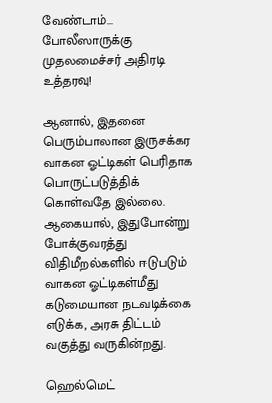வேண்டாம்... போலீஸாருக்கு முதலமைச்சர் அதிரடி உத்தரவு!

ஆனால், இதனை பெரும்பாலான இருசக்கர வாகன ஓட்டிகள் பெரிதாக பொருட்படுத்திக் கொள்வதே இல்லை. ஆகையால், இதுபோன்று போக்குவரத்து விதிமீறல்களில் ஈடுபடும் வாகன ஓட்டிகள்மீது கடுமையான நடவடிக்கை எடுக்க, அரசு திட்டம் வகுத்து வருகின்றது.

ஹெல்மெட்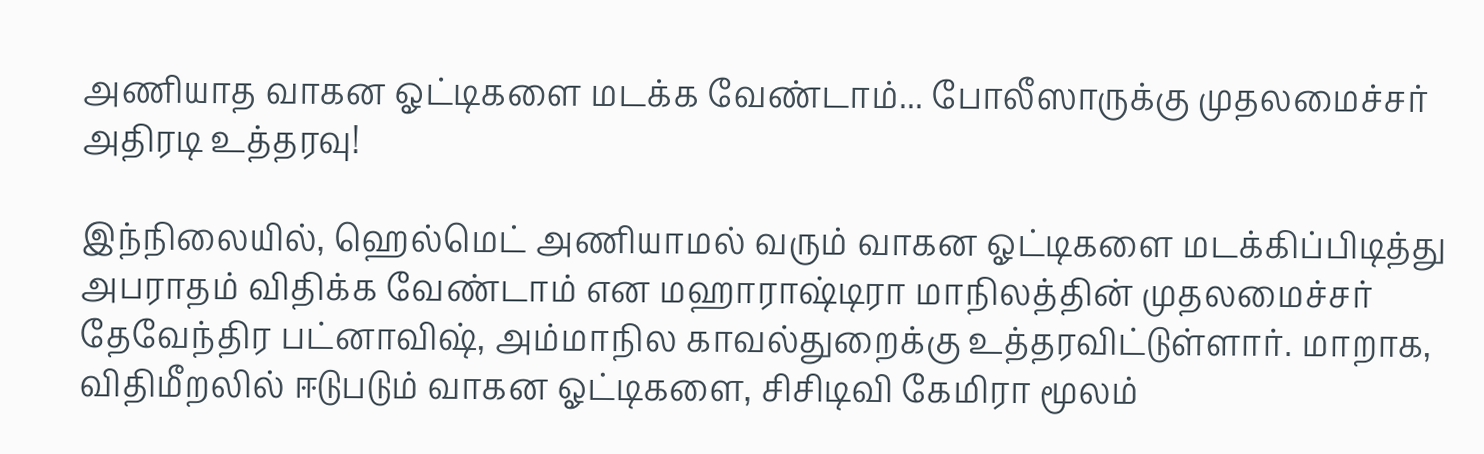அணியாத வாகன ஓட்டிகளை மடக்க வேண்டாம்... போலீஸாருக்கு முதலமைச்சர் அதிரடி உத்தரவு!

இந்நிலையில், ஹெல்மெட் அணியாமல் வரும் வாகன ஓட்டிகளை மடக்கிப்பிடித்து அபராதம் விதிக்க வேண்டாம் என மஹாராஷ்டிரா மாநிலத்தின் முதலமைச்சர் தேவேந்திர பட்னாவிஷ், அம்மாநில காவல்துறைக்கு உத்தரவிட்டுள்ளார். மாறாக, விதிமீறலில் ஈடுபடும் வாகன ஓட்டிகளை, சிசிடிவி கேமிரா மூலம்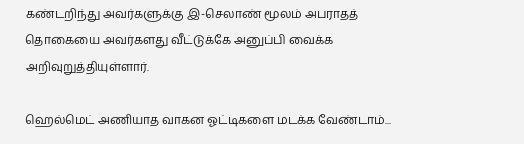கண்டறிந்து அவர்களுக்கு இ-செலாண் மூலம் அபராதத் தொகையை அவர்களது வீட்டுக்கே அனுப்பி வைக்க அறிவுறுத்தியுள்ளார்.

ஹெல்மெட் அணியாத வாகன ஓட்டிகளை மடக்க வேண்டாம்...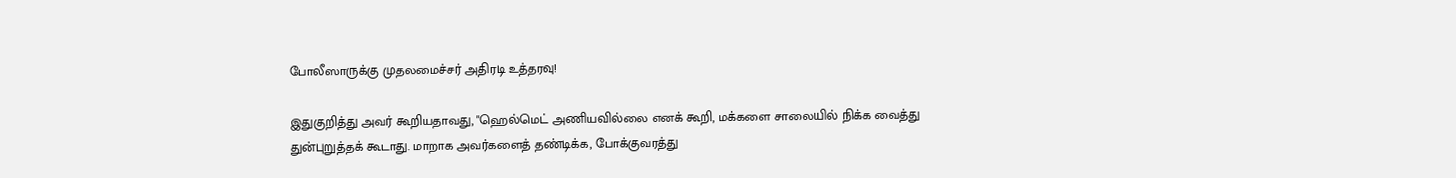போலீஸாருக்கு முதலமைச்சர் அதிரடி உத்தரவு!

இதுகுறித்து அவர் கூறியதாவது, "ஹெல்மெட் அணியவில்லை எனக் கூறி, மக்களை சாலையில் நிக்க வைத்து துன்புறுத்தக் கூடாது. மாறாக அவர்களைத் தண்டிக்க, போக்குவரத்து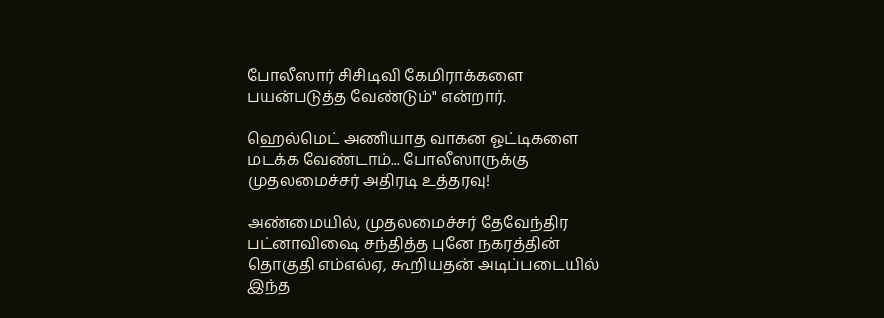போலீஸார் சிசிடிவி கேமிராக்களை பயன்படுத்த வேண்டும்" என்றார்.

ஹெல்மெட் அணியாத வாகன ஓட்டிகளை மடக்க வேண்டாம்... போலீஸாருக்கு முதலமைச்சர் அதிரடி உத்தரவு!

அண்மையில், முதலமைச்சர் தேவேந்திர பட்னாவிஷை சந்தித்த புனே நகரத்தின் தொகுதி எம்எல்ஏ, கூறியதன் அடிப்படையில் இந்த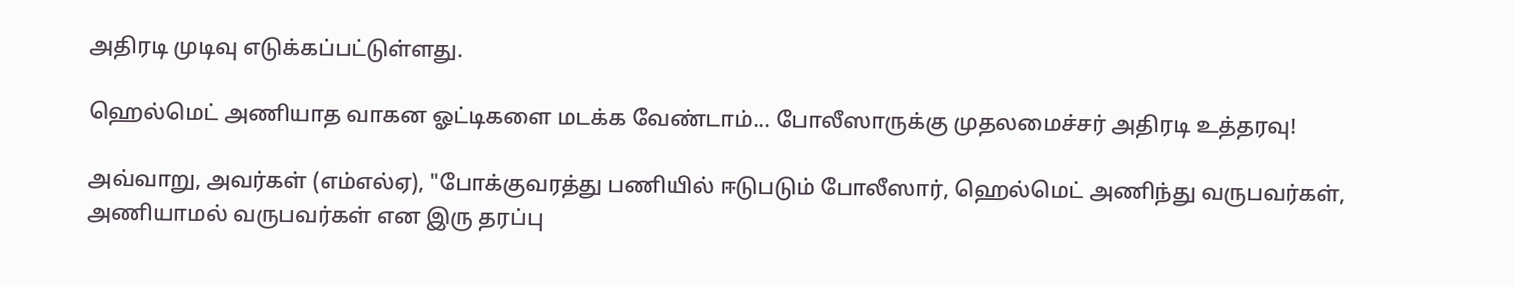அதிரடி முடிவு எடுக்கப்பட்டுள்ளது.

ஹெல்மெட் அணியாத வாகன ஓட்டிகளை மடக்க வேண்டாம்... போலீஸாருக்கு முதலமைச்சர் அதிரடி உத்தரவு!

அவ்வாறு, அவர்கள் (எம்எல்ஏ), "போக்குவரத்து பணியில் ஈடுபடும் போலீஸார், ஹெல்மெட் அணிந்து வருபவர்கள், அணியாமல் வருபவர்கள் என இரு தரப்பு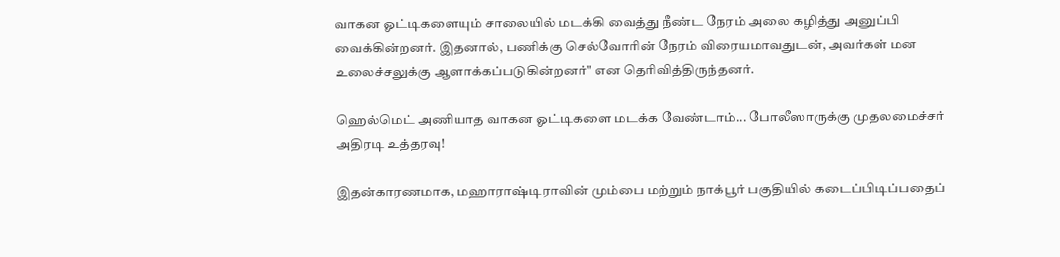வாகன ஓட்டிகளையும் சாலையில் மடக்கி வைத்து நீண்ட நேரம் அலை கழித்து அனுப்பி வைக்கின்றனர். இதனால், பணிக்கு செல்வோரின் நேரம் விரையமாவதுடன், அவர்கள் மன உலைச்சலுக்கு ஆளாக்கப்படுகின்றனர்" என தெரிவித்திருந்தனர்.

ஹெல்மெட் அணியாத வாகன ஓட்டிகளை மடக்க வேண்டாம்... போலீஸாருக்கு முதலமைச்சர் அதிரடி உத்தரவு!

இதன்காரணமாக, மஹாராஷ்டிராவின் மும்பை மற்றும் நாக்பூர் பகுதியில் கடைப்பிடிப்பதைப்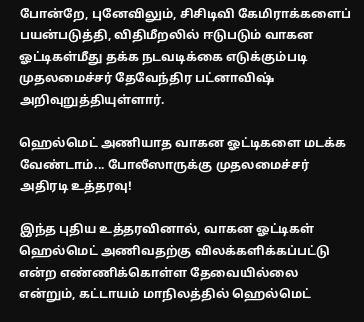போன்றே, புனேவிலும், சிசிடிவி கேமிராக்களைப் பயன்படுத்தி, விதிமீறலில் ஈடுபடும் வாகன ஓட்டிகள்மீது தக்க நடவடிக்கை எடுக்கும்படி முதலமைச்சர் தேவேந்திர பட்னாவிஷ் அறிவுறுத்தியுள்ளார்.

ஹெல்மெட் அணியாத வாகன ஓட்டிகளை மடக்க வேண்டாம்... போலீஸாருக்கு முதலமைச்சர் அதிரடி உத்தரவு!

இந்த புதிய உத்தரவினால், வாகன ஓட்டிகள் ஹெல்மெட் அணிவதற்கு விலக்களிக்கப்பட்டு என்ற எண்ணிக்கொள்ள தேவையில்லை என்றும், கட்டாயம் மாநிலத்தில் ஹெல்மெட்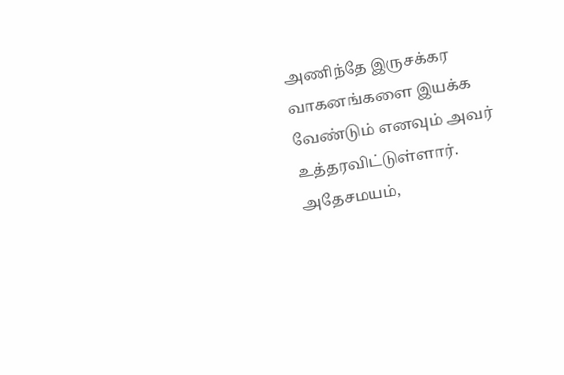அணிந்தே இருசக்கர வாகனங்களை இயக்க வேண்டும் எனவும் அவர் உத்தரவிட்டுள்ளார். அதேசமயம்,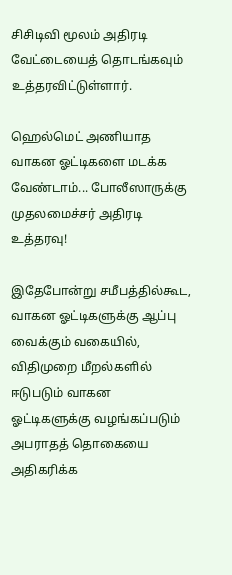சிசிடிவி மூலம் அதிரடி வேட்டையைத் தொடங்கவும் உத்தரவிட்டுள்ளார்.

ஹெல்மெட் அணியாத வாகன ஓட்டிகளை மடக்க வேண்டாம்... போலீஸாருக்கு முதலமைச்சர் அதிரடி உத்தரவு!

இதேபோன்று சமீபத்தில்கூட, வாகன ஓட்டிகளுக்கு ஆப்பு வைக்கும் வகையில், விதிமுறை மீறல்களில் ஈடுபடும் வாகன ஓட்டிகளுக்கு வழங்கப்படும் அபராதத் தொகையை அதிகரிக்க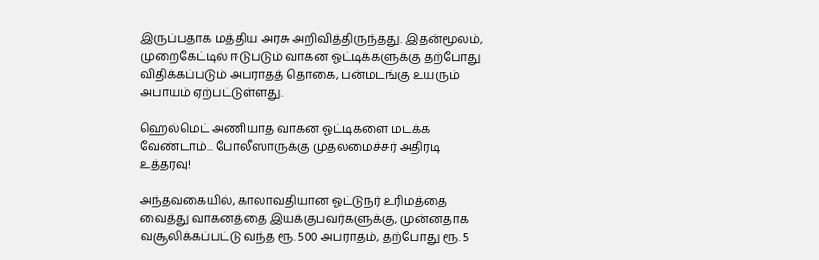இருப்பதாக மத்திய அரசு அறிவித்திருந்தது. இதன்மூலம், முறைகேட்டில் ஈடுபடும் வாகன ஓட்டிக்களுக்கு தற்போது விதிக்கப்படும் அபராதத் தொகை, பன்மடங்கு உயரும் அபாயம் ஏற்பட்டுள்ளது.

ஹெல்மெட் அணியாத வாகன ஓட்டிகளை மடக்க வேண்டாம்... போலீஸாருக்கு முதலமைச்சர் அதிரடி உத்தரவு!

அந்தவகையில், காலாவதியான ஓட்டுநர் உரிமத்தை வைத்து வாகனத்தை இயக்குபவர்களுக்கு, முன்னதாக வசூலிக்கப்பட்டு வந்த ரூ. 500 அபராதம், தற்போது ரூ. 5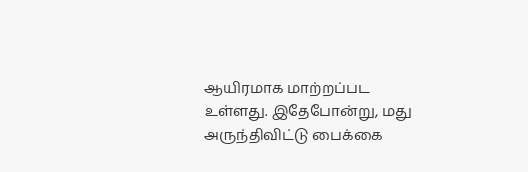ஆயிரமாக மாற்றப்பட உள்ளது. இதேபோன்று, மது அருந்திவிட்டு பைக்கை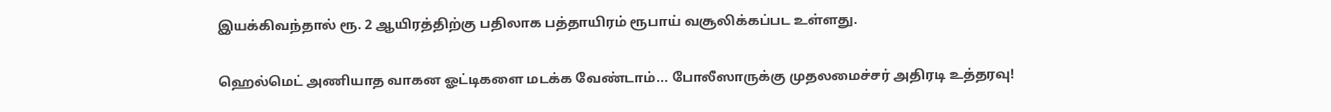இயக்கிவந்தால் ரூ. 2 ஆயிரத்திற்கு பதிலாக பத்தாயிரம் ரூபாய் வசூலிக்கப்பட உள்ளது.

ஹெல்மெட் அணியாத வாகன ஓட்டிகளை மடக்க வேண்டாம்... போலீஸாருக்கு முதலமைச்சர் அதிரடி உத்தரவு!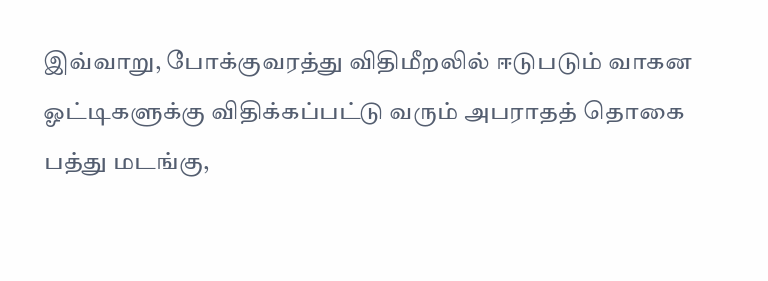இவ்வாறு, போக்குவரத்து விதிமீறலில் ஈடுபடும் வாகன ஓட்டிகளுக்கு விதிக்கப்பட்டு வரும் அபராதத் தொகை பத்து மடங்கு,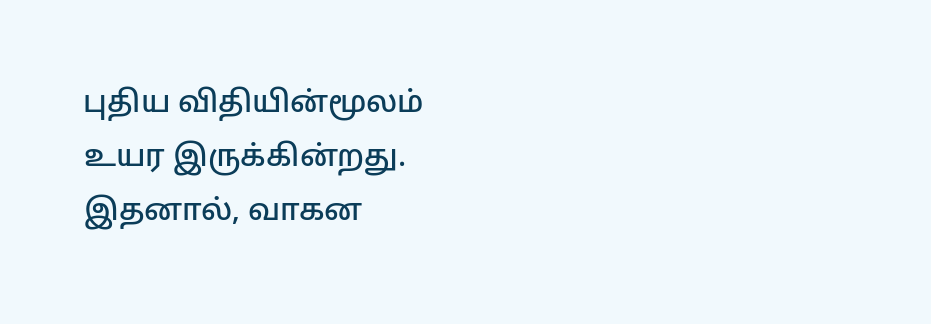புதிய விதியின்மூலம் உயர இருக்கின்றது. இதனால், வாகன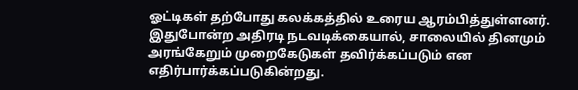ஓட்டிகள் தற்போது கலக்கத்தில் உரைய ஆரம்பித்துள்ளனர். இதுபோன்ற அதிரடி நடவடிக்கையால், சாலையில் தினமும் அரங்கேறும் முறைகேடுகள் தவிர்க்கப்படும் என எதிர்பார்க்கப்படுகின்றது.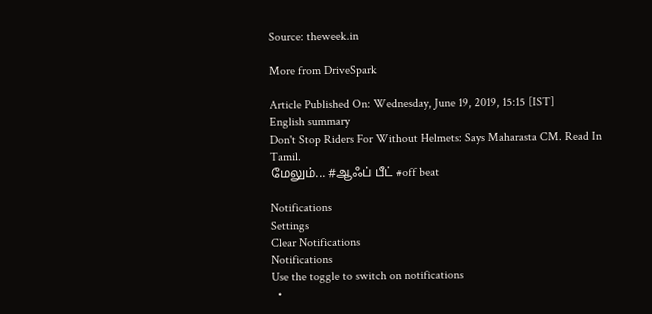Source: theweek.in

More from DriveSpark

Article Published On: Wednesday, June 19, 2019, 15:15 [IST]
English summary
Don't Stop Riders For Without Helmets: Says Maharasta CM. Read In Tamil.
மேலும்... #ஆஃப் பீட் #off beat

Notifications
Settings
Clear Notifications
Notifications
Use the toggle to switch on notifications
  •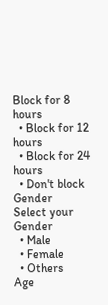Block for 8 hours
  • Block for 12 hours
  • Block for 24 hours
  • Don't block
Gender
Select your Gender
  • Male
  • Female
  • Others
Age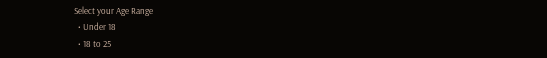Select your Age Range
  • Under 18
  • 18 to 25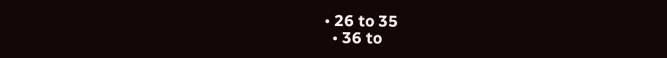• 26 to 35
  • 36 to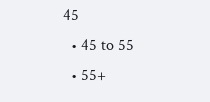45
  • 45 to 55
  • 55+